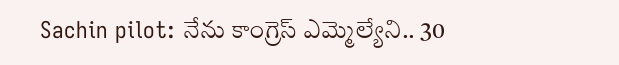Sachin pilot: నేను కాంగ్రెస్ ఎమ్మెల్యేని.. 30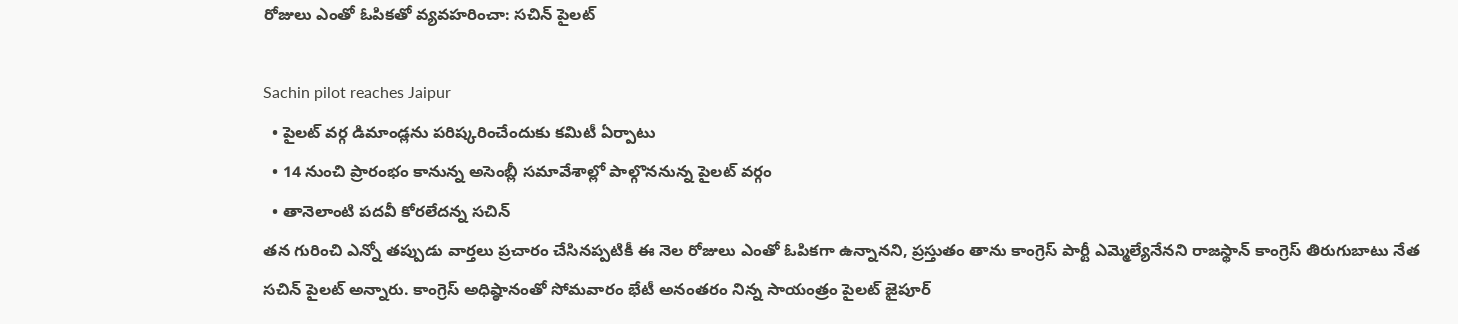రోజులు ఎంతో ఓపికతో వ్యవహరించా: సచిన్ పైలట్

Sachin pilot reaches Jaipur
  • పైలట్ వర్గ డిమాండ్లను పరిష్కరించేందుకు కమిటీ ఏర్పాటు
  • 14 నుంచి ప్రారంభం కానున్న అసెంబ్లీ సమావేశాల్లో పాల్గొననున్న పైలట్ వర్గం
  • తానెలాంటి పదవీ కోరలేదన్న సచిన్
తన గురించి ఎన్నో తప్పుడు వార్తలు ప్రచారం చేసినప్పటికీ ఈ నెల రోజులు ఎంతో ఓపికగా ఉన్నానని, ప్రస్తుతం తాను కాంగ్రెస్ పార్టీ ఎమ్మెల్యేనేనని రాజస్థాన్ కాంగ్రెస్ తిరుగుబాటు నేత సచిన్ పైలట్ అన్నారు. కాంగ్రెస్ అధిష్ఠానంతో సోమవారం భేటీ అనంతరం నిన్న సాయంత్రం పైలట్ జైపూర్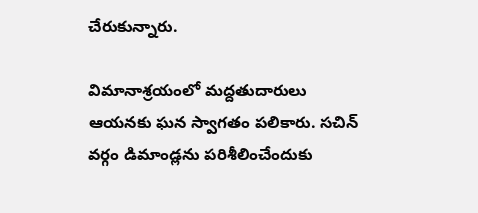చేరుకున్నారు.

విమానాశ్రయంలో మద్దతుదారులు ఆయనకు ఘన స్వాగతం పలికారు. సచిన్ వర్గం డిమాండ్లను పరిశీలించేందుకు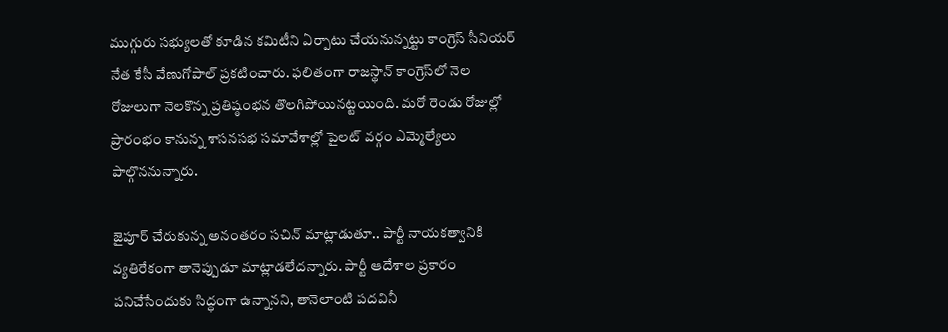ముగ్గురు సభ్యులతో కూడిన కమిటీని ఏర్పాటు చేయనున్నట్టు కాంగ్రెస్ సీనియర్ నేత కేసీ వేణుగోపాల్ ప్రకటించారు. ఫలితంగా రాజస్థాన్ కాంగ్రెస్‌లో నెల రోజులుగా నెలకొన్న ప్రతిష్ఠంభన తొలగిపోయినట్టయింది. మరో రెండు రోజుల్లో ప్రారంభం కానున్న శాసనసభ సమావేశాల్లో పైలట్ వర్గం ఎమ్మెల్యేలు పాల్గొననున్నారు.

జైపూర్ చేరుకున్న అనంతరం సచిన్ మాట్లాడుతూ.. పార్టీ నాయకత్వానికి వ్యతిరేకంగా తానెప్పుడూ మాట్లాడలేదన్నారు. పార్టీ ఆదేశాల ప్రకారం పనిచేసేందుకు సిద్ధంగా ఉన్నానని, తానెలాంటి పదవినీ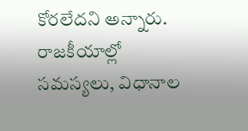కోరలేదని అన్నారు. రాజకీయాల్లో సమస్యలు, విధానాల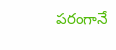పరంగానే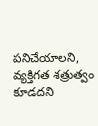పనిచేయాలని, వ్యక్తిగత శత్రుత్వం కూడదని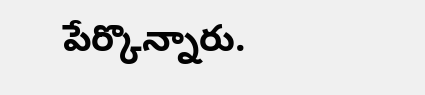పేర్కొన్నారు.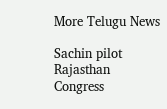More Telugu News

Sachin pilot
Rajasthan
Congress